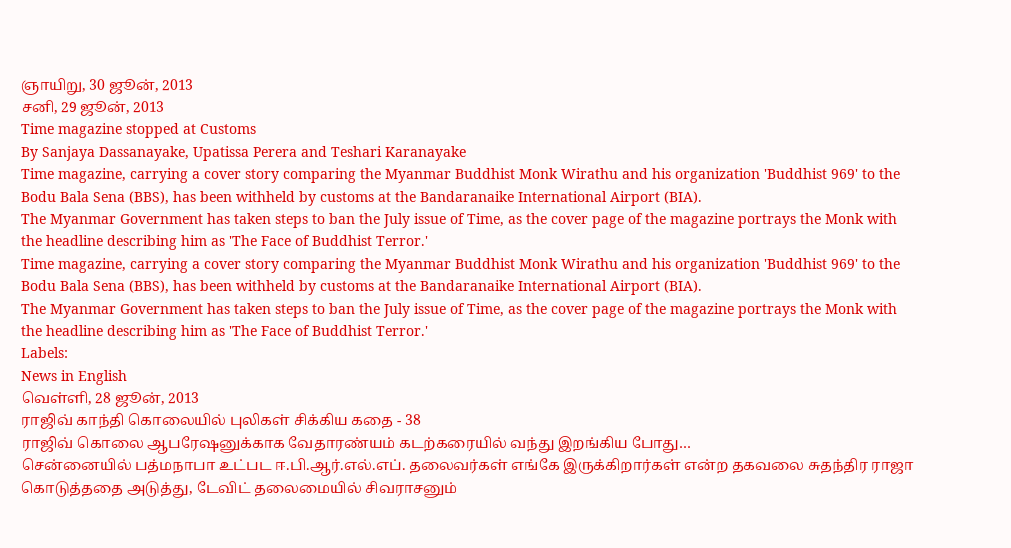ஞாயிறு, 30 ஜூன், 2013
சனி, 29 ஜூன், 2013
Time magazine stopped at Customs
By Sanjaya Dassanayake, Upatissa Perera and Teshari Karanayake
Time magazine, carrying a cover story comparing the Myanmar Buddhist Monk Wirathu and his organization 'Buddhist 969' to the Bodu Bala Sena (BBS), has been withheld by customs at the Bandaranaike International Airport (BIA).
The Myanmar Government has taken steps to ban the July issue of Time, as the cover page of the magazine portrays the Monk with the headline describing him as 'The Face of Buddhist Terror.'
Time magazine, carrying a cover story comparing the Myanmar Buddhist Monk Wirathu and his organization 'Buddhist 969' to the Bodu Bala Sena (BBS), has been withheld by customs at the Bandaranaike International Airport (BIA).
The Myanmar Government has taken steps to ban the July issue of Time, as the cover page of the magazine portrays the Monk with the headline describing him as 'The Face of Buddhist Terror.'
Labels:
News in English
வெள்ளி, 28 ஜூன், 2013
ராஜிவ் காந்தி கொலையில் புலிகள் சிக்கிய கதை - 38
ராஜிவ் கொலை ஆபரேஷனுக்காக வேதாரண்யம் கடற்கரையில் வந்து இறங்கிய போது…
சென்னையில் பத்மநாபா உட்பட ஈ.பி.ஆர்.எல்.எப். தலைவர்கள் எங்கே இருக்கிறார்கள் என்ற தகவலை சுதந்திர ராஜா கொடுத்ததை அடுத்து, டேவிட் தலைமையில் சிவராசனும்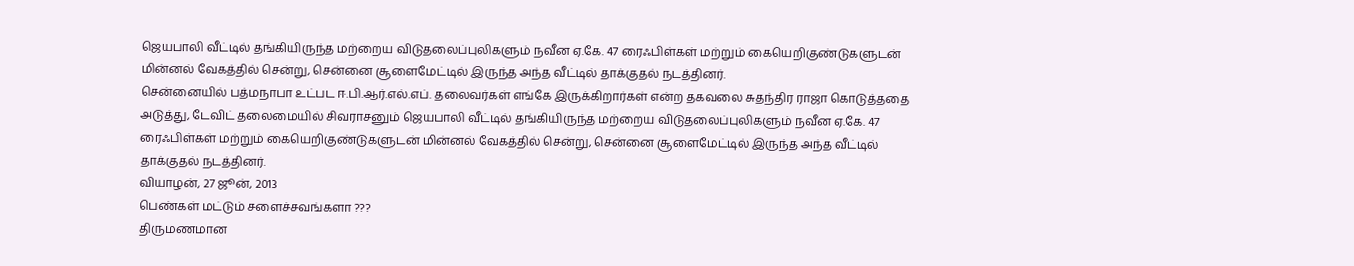ஜெயபாலி வீட்டில் தங்கியிருந்த மற்றைய விடுதலைப்புலிகளும் நவீன ஏ.கே. 47 ரைஃபிள்கள் மற்றும் கையெறிகுண்டுகளுடன் மின்னல் வேகத்தில் சென்று, சென்னை சூளைமேட்டில் இருந்த அந்த வீட்டில் தாக்குதல் நடத்தினர்.
சென்னையில் பத்மநாபா உட்பட ஈ.பி.ஆர்.எல்.எப். தலைவர்கள் எங்கே இருக்கிறார்கள் என்ற தகவலை சுதந்திர ராஜா கொடுத்ததை அடுத்து, டேவிட் தலைமையில் சிவராசனும் ஜெயபாலி வீட்டில் தங்கியிருந்த மற்றைய விடுதலைப்புலிகளும் நவீன ஏ.கே. 47 ரைஃபிள்கள் மற்றும் கையெறிகுண்டுகளுடன் மின்னல் வேகத்தில் சென்று, சென்னை சூளைமேட்டில் இருந்த அந்த வீட்டில் தாக்குதல் நடத்தினர்.
வியாழன், 27 ஜூன், 2013
பெண்கள் மட்டும் சளைச்சவங்களா ???
திருமணமான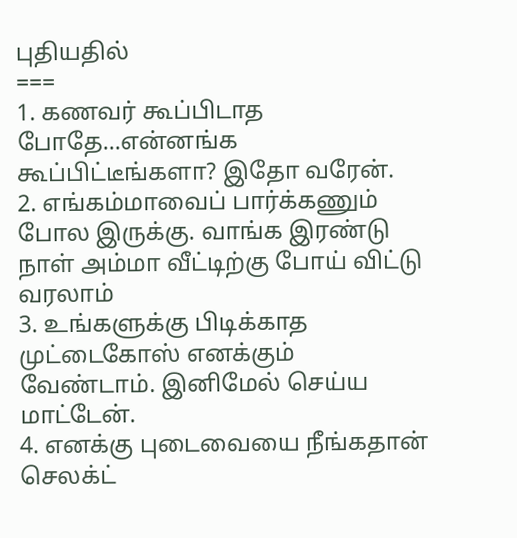புதியதில்
===
1. கணவர் கூப்பிடாத போதே...என்னங்க கூப்பிட்டீங்களா? இதோ வரேன்.
2. எங்கம்மாவைப் பார்க்கணும் போல இருக்கு. வாங்க இரண்டு நாள் அம்மா வீட்டிற்கு போய் விட்டு வரலாம்
3. உங்களுக்கு பிடிக்காத முட்டைகோஸ் எனக்கும் வேண்டாம். இனிமேல் செய்ய மாட்டேன்.
4. எனக்கு புடைவையை நீங்கதான் செலக்ட்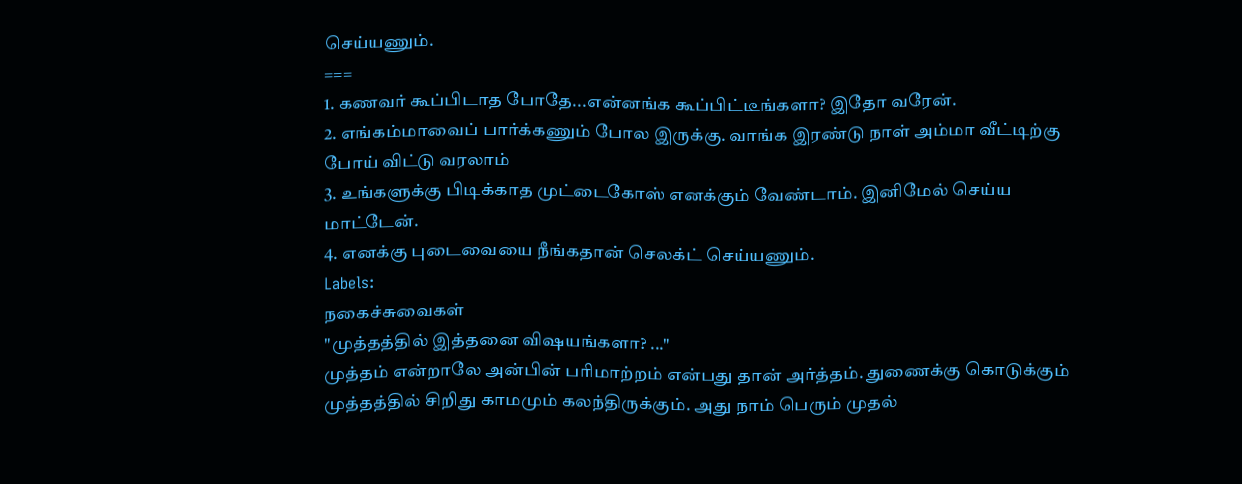செய்யணும்.
===
1. கணவர் கூப்பிடாத போதே...என்னங்க கூப்பிட்டீங்களா? இதோ வரேன்.
2. எங்கம்மாவைப் பார்க்கணும் போல இருக்கு. வாங்க இரண்டு நாள் அம்மா வீட்டிற்கு போய் விட்டு வரலாம்
3. உங்களுக்கு பிடிக்காத முட்டைகோஸ் எனக்கும் வேண்டாம். இனிமேல் செய்ய மாட்டேன்.
4. எனக்கு புடைவையை நீங்கதான் செலக்ட் செய்யணும்.
Labels:
நகைச்சுவைகள்
"முத்தத்தில் இத்தனை விஷயங்களா? ..."
முத்தம் என்றாலே அன்பின் பரிமாற்றம் என்பது தான் அர்த்தம். துணைக்கு கொடுக்கும் முத்தத்தில் சிறிது காமமும் கலந்திருக்கும். அது நாம் பெரும் முதல்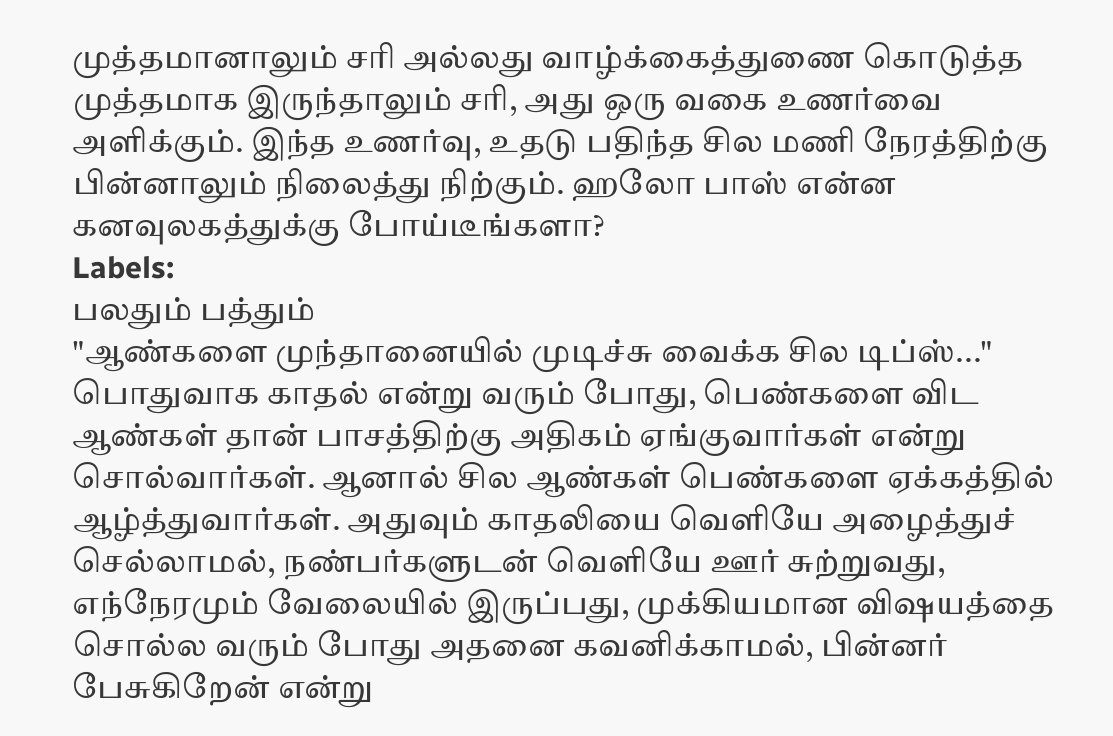முத்தமானாலும் சரி அல்லது வாழ்க்கைத்துணை கொடுத்த முத்தமாக இருந்தாலும் சரி, அது ஒரு வகை உணர்வை அளிக்கும். இந்த உணர்வு, உதடு பதிந்த சில மணி நேரத்திற்கு பின்னாலும் நிலைத்து நிற்கும். ஹலோ பாஸ் என்ன கனவுலகத்துக்கு போய்டீங்களா?
Labels:
பலதும் பத்தும்
"ஆண்களை முந்தானையில் முடிச்சு வைக்க சில டிப்ஸ்..."
பொதுவாக காதல் என்று வரும் போது, பெண்களை விட ஆண்கள் தான் பாசத்திற்கு அதிகம் ஏங்குவார்கள் என்று சொல்வார்கள். ஆனால் சில ஆண்கள் பெண்களை ஏக்கத்தில் ஆழ்த்துவார்கள். அதுவும் காதலியை வெளியே அழைத்துச் செல்லாமல், நண்பர்களுடன் வெளியே ஊர் சுற்றுவது, எந்நேரமும் வேலையில் இருப்பது, முக்கியமான விஷயத்தை சொல்ல வரும் போது அதனை கவனிக்காமல், பின்னர் பேசுகிறேன் என்று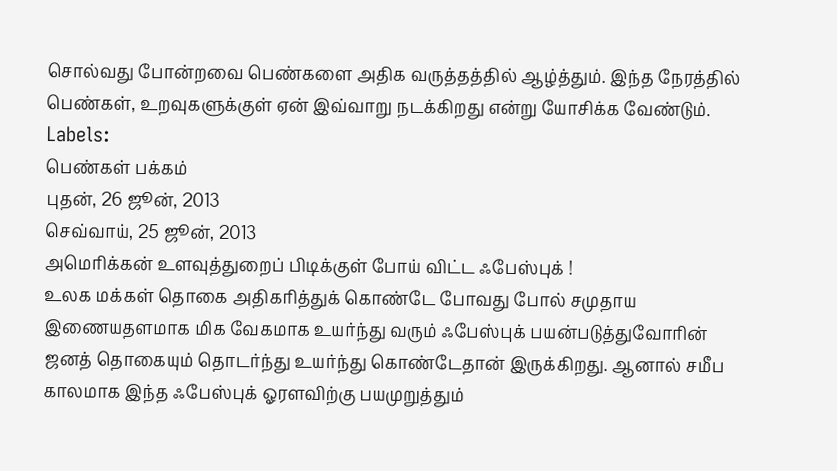சொல்வது போன்றவை பெண்களை அதிக வருத்தத்தில் ஆழ்த்தும். இந்த நேரத்தில் பெண்கள், உறவுகளுக்குள் ஏன் இவ்வாறு நடக்கிறது என்று யோசிக்க வேண்டும்.
Labels:
பெண்கள் பக்கம்
புதன், 26 ஜூன், 2013
செவ்வாய், 25 ஜூன், 2013
அமெரிக்கன் உளவுத்துறைப் பிடிக்குள் போய் விட்ட ஃபேஸ்புக் !
உலக மக்கள் தொகை அதிகரித்துக் கொண்டே போவது போல் சமுதாய இணையதளமாக மிக வேகமாக உயர்ந்து வரும் ஃபேஸ்புக் பயன்படுத்துவோரின் ஜனத் தொகையும் தொடர்ந்து உயர்ந்து கொண்டேதான் இருக்கிறது. ஆனால் சமீப காலமாக இந்த ஃபேஸ்புக் ஓரளவிற்கு பயமுறுத்தும்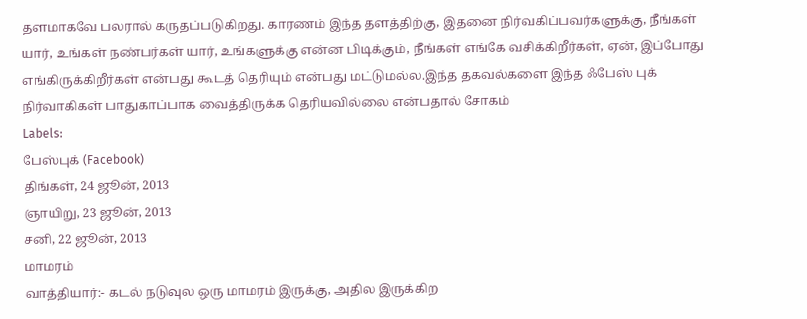தளமாகவே பலரால் கருதப்படுகிறது. காரணம் இந்த தளத்திற்கு, இதனை நிர்வகிப்பவர்களுக்கு, நீங்கள் யார், உங்கள் நண்பர்கள் யார், உங்களுக்கு என்ன பிடிக்கும், நீங்கள் எங்கே வசிக்கிறீர்கள், ஏன், இப்போது எங்கிருக்கிறீர்கள் என்பது கூடத் தெரியும் என்பது மட்டுமல்ல.இந்த தகவல்களை இந்த ஃபேஸ் புக் நிர்வாகிகள் பாதுகாப்பாக வைத்திருக்க தெரியவில்லை என்பதால் சோகம்
Labels:
பேஸ்புக் (Facebook)
திங்கள், 24 ஜூன், 2013
ஞாயிறு, 23 ஜூன், 2013
சனி, 22 ஜூன், 2013
மாமரம்
வாத்தியார்:- கடல் நடுவுல ஒரு மாமரம் இருக்கு, அதில இருக்கிற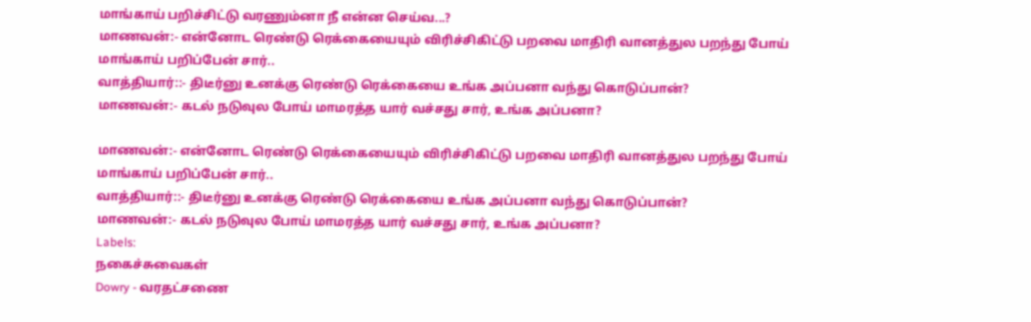மாங்காய் பறிச்சிட்டு வரணும்னா நீ என்ன செய்வ...?
மாணவன்:- என்னோட ரெண்டு ரெக்கையையும் விரிச்சிகிட்டு பறவை மாதிரி வானத்துல பறந்து போய் மாங்காய் பறிப்பேன் சார்..
வாத்தியார்::- திடீர்னு உனக்கு ரெண்டு ரெக்கையை உங்க அப்பனா வந்து கொடுப்பான்?
மாணவன்:- கடல் நடுவுல போய் மாமரத்த யார் வச்சது சார், உங்க அப்பனா?

மாணவன்:- என்னோட ரெண்டு ரெக்கையையும் விரிச்சிகிட்டு பறவை மாதிரி வானத்துல பறந்து போய் மாங்காய் பறிப்பேன் சார்..
வாத்தியார்::- திடீர்னு உனக்கு ரெண்டு ரெக்கையை உங்க அப்பனா வந்து கொடுப்பான்?
மாணவன்:- கடல் நடுவுல போய் மாமரத்த யார் வச்சது சார், உங்க அப்பனா?
Labels:
நகைச்சுவைகள்
Dowry - வரதட்சணை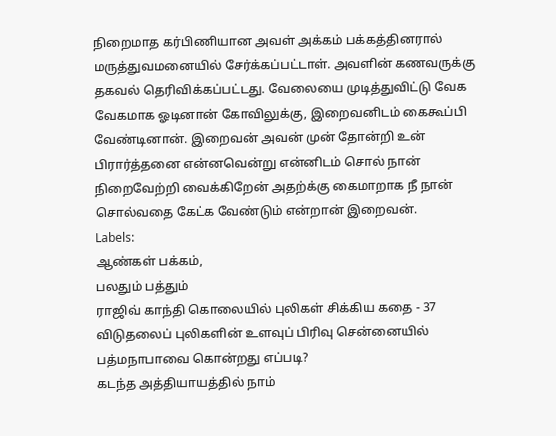நிறைமாத கர்பிணியான அவள் அக்கம் பக்கத்தினரால் மருத்துவமனையில் சேர்க்கப்பட்டாள். அவளின் கணவருக்கு தகவல் தெரிவிக்கப்பட்டது. வேலையை முடித்துவிட்டு வேக வேகமாக ஓடினான் கோவிலுக்கு, இறைவனிடம் கைகூப்பி வேண்டினான். இறைவன் அவன் முன் தோன்றி உன் பிரார்த்தனை என்னவென்று என்னிடம் சொல் நான் நிறைவேற்றி வைக்கிறேன் அதற்க்கு கைமாறாக நீ நான் சொல்வதை கேட்க வேண்டும் என்றான் இறைவன்.
Labels:
ஆண்கள் பக்கம்,
பலதும் பத்தும்
ராஜிவ் காந்தி கொலையில் புலிகள் சிக்கிய கதை - 37
விடுதலைப் புலிகளின் உளவுப் பிரிவு சென்னையில் பத்மநாபாவை கொன்றது எப்படி?
கடந்த அத்தியாயத்தில் நாம்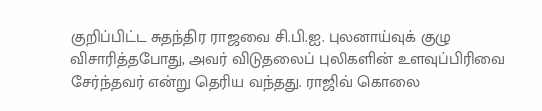குறிப்பிட்ட சுதந்திர ராஜவை சி.பி.ஐ. புலனாய்வுக் குழு விசாரித்தபோது, அவர் விடுதலைப் புலிகளின் உளவுப்பிரிவை சேர்ந்தவர் என்று தெரிய வந்தது. ராஜிவ் கொலை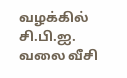வழக்கில் சி.பி.ஐ. வலை வீசி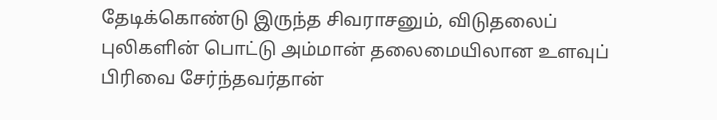தேடிக்கொண்டு இருந்த சிவராசனும், விடுதலைப் புலிகளின் பொட்டு அம்மான் தலைமையிலான உளவுப் பிரிவை சேர்ந்தவர்தான்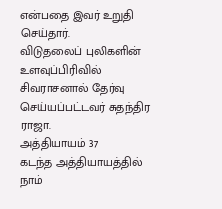என்பதை இவர் உறுதி செய்தார்.
விடுதலைப் புலிகளின் உளவுப்பிரிவில் சிவராசனால் தேர்வு செய்யப்பட்டவர் சுதந்திர ராஜா.
அத்தியாயம் 37
கடந்த அத்தியாயத்தில் நாம்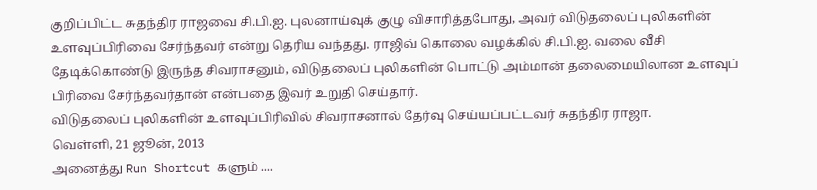குறிப்பிட்ட சுதந்திர ராஜவை சி.பி.ஐ. புலனாய்வுக் குழு விசாரித்தபோது, அவர் விடுதலைப் புலிகளின் உளவுப்பிரிவை சேர்ந்தவர் என்று தெரிய வந்தது. ராஜிவ் கொலை வழக்கில் சி.பி.ஐ. வலை வீசி தேடிக்கொண்டு இருந்த சிவராசனும், விடுதலைப் புலிகளின் பொட்டு அம்மான் தலைமையிலான உளவுப் பிரிவை சேர்ந்தவர்தான் என்பதை இவர் உறுதி செய்தார்.
விடுதலைப் புலிகளின் உளவுப்பிரிவில் சிவராசனால் தேர்வு செய்யப்பட்டவர் சுதந்திர ராஜா.
வெள்ளி, 21 ஜூன், 2013
அனைத்து Run Shortcut களும் ....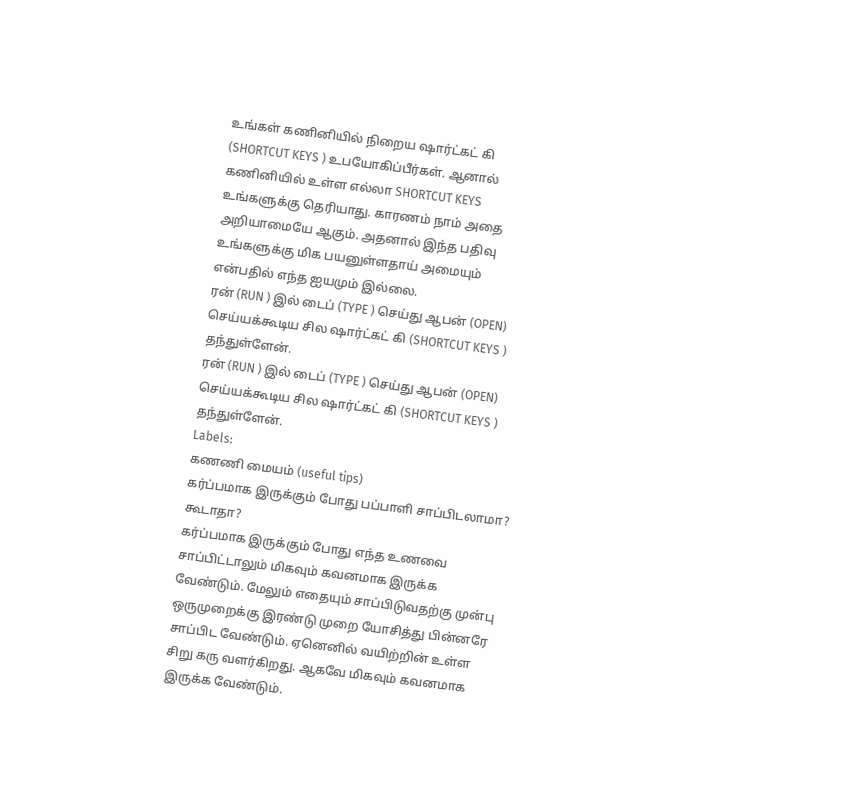உங்கள் கணினியில் நிறைய ஷார்ட்கட் கி (SHORTCUT KEYS ) உபயோகிப்பீர்கள். ஆனால் கணினியில் உள்ள எல்லா SHORTCUT KEYS உங்களுக்கு தெரியாது. காரணம் நாம் அதை அறியாமையே ஆகும். அதனால் இந்த பதிவு உங்களுக்கு மிக பயனுள்ளதாய் அமையும் என்பதில் எந்த ஐயமும் இல்லை.
ரன் (RUN ) இல் டைப் (TYPE ) செய்து ஆபன் (OPEN) செய்யக்கூடிய சில ஷார்ட்கட் கி (SHORTCUT KEYS ) தந்துள்ளேன்.
ரன் (RUN ) இல் டைப் (TYPE ) செய்து ஆபன் (OPEN) செய்யக்கூடிய சில ஷார்ட்கட் கி (SHORTCUT KEYS ) தந்துள்ளேன்.
Labels:
கணணி மையம் (useful tips)
கர்ப்பமாக இருக்கும் போது பப்பாளி சாப்பிடலாமா? கூடாதா?
கர்ப்பமாக இருக்கும் போது எந்த உணவை சாப்பிட்டாலும் மிகவும் கவனமாக இருக்க வேண்டும். மேலும் எதையும் சாப்பிடுவதற்கு முன்பு ஒருமுறைக்கு இரண்டு முறை யோசித்து பின்னரே சாப்பிட வேண்டும். ஏனெனில் வயிற்றின் உள்ள சிறு கரு வளர்கிறது. ஆகவே மிகவும் கவனமாக இருக்க வேண்டும்.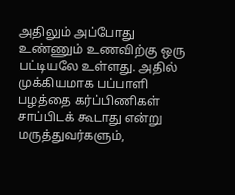அதிலும் அப்போது உண்ணும் உணவிற்கு ஒரு பட்டியலே உள்ளது. அதில் முக்கியமாக பப்பாளி பழத்தை கர்ப்பிணிகள் சாப்பிடக் கூடாது என்று மருத்துவர்களும்,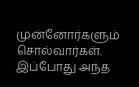முன்னோர்களும் சொல்வார்கள். இப்போது அந்த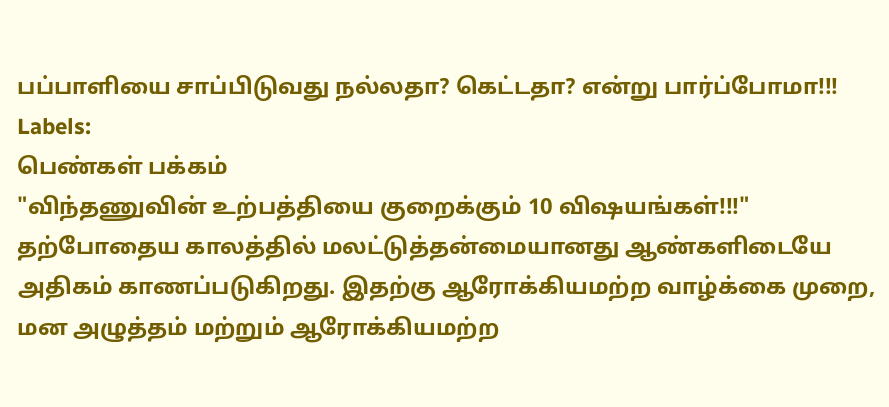பப்பாளியை சாப்பிடுவது நல்லதா? கெட்டதா? என்று பார்ப்போமா!!!
Labels:
பெண்கள் பக்கம்
"விந்தணுவின் உற்பத்தியை குறைக்கும் 10 விஷயங்கள்!!!"
தற்போதைய காலத்தில் மலட்டுத்தன்மையானது ஆண்களிடையே அதிகம் காணப்படுகிறது. இதற்கு ஆரோக்கியமற்ற வாழ்க்கை முறை, மன அழுத்தம் மற்றும் ஆரோக்கியமற்ற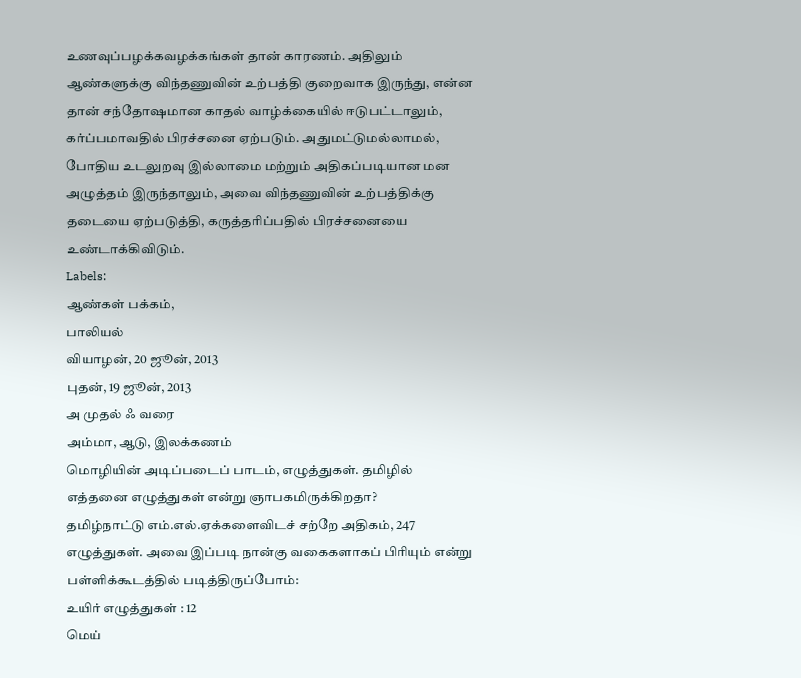உணவுப்பழக்கவழக்கங்கள் தான் காரணம். அதிலும் ஆண்களுக்கு விந்தணுவின் உற்பத்தி குறைவாக இருந்து, என்ன தான் சந்தோஷமான காதல் வாழ்க்கையில் ஈடுபட்டாலும், கர்ப்பமாவதில் பிரச்சனை ஏற்படும். அதுமட்டுமல்லாமல், போதிய உடலுறவு இல்லாமை மற்றும் அதிகப்படியான மன அழுத்தம் இருந்தாலும், அவை விந்தணுவின் உற்பத்திக்கு தடையை ஏற்படுத்தி, கருத்தரிப்பதில் பிரச்சனையை உண்டாக்கிவிடும்.
Labels:
ஆண்கள் பக்கம்,
பாலியல்
வியாழன், 20 ஜூன், 2013
புதன், 19 ஜூன், 2013
அ முதல் ஃ வரை
அம்மா, ஆடு, இலக்கணம்
மொழியின் அடிப்படைப் பாடம், எழுத்துகள். தமிழில் எத்தனை எழுத்துகள் என்று ஞாபகமிருக்கிறதா?
தமிழ்நாட்டு எம்.எல்.ஏக்களைவிடச் சற்றே அதிகம், 247 எழுத்துகள். அவை இப்படி நான்கு வகைகளாகப் பிரியும் என்று பள்ளிக்கூடத்தில் படித்திருப்போம்:
உயிர் எழுத்துகள் : 12
மெய்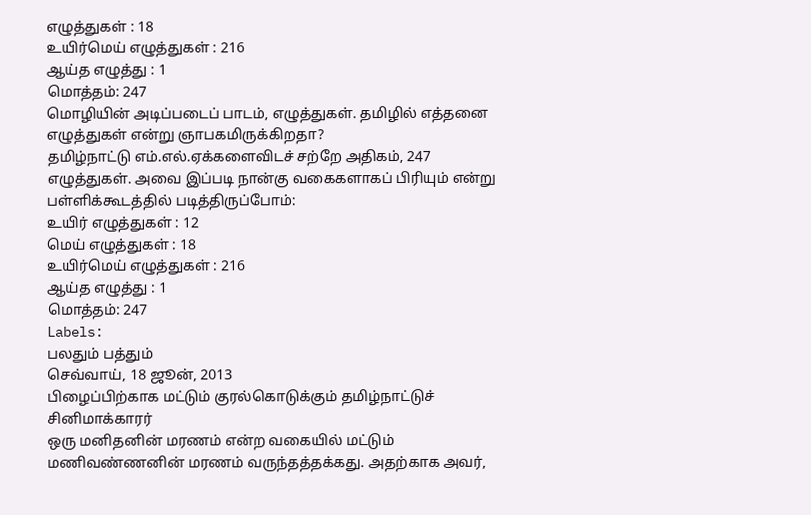எழுத்துகள் : 18
உயிர்மெய் எழுத்துகள் : 216
ஆய்த எழுத்து : 1
மொத்தம்: 247
மொழியின் அடிப்படைப் பாடம், எழுத்துகள். தமிழில் எத்தனை எழுத்துகள் என்று ஞாபகமிருக்கிறதா?
தமிழ்நாட்டு எம்.எல்.ஏக்களைவிடச் சற்றே அதிகம், 247 எழுத்துகள். அவை இப்படி நான்கு வகைகளாகப் பிரியும் என்று பள்ளிக்கூடத்தில் படித்திருப்போம்:
உயிர் எழுத்துகள் : 12
மெய் எழுத்துகள் : 18
உயிர்மெய் எழுத்துகள் : 216
ஆய்த எழுத்து : 1
மொத்தம்: 247
Labels:
பலதும் பத்தும்
செவ்வாய், 18 ஜூன், 2013
பிழைப்பிற்காக மட்டும் குரல்கொடுக்கும் தமிழ்நாட்டுச் சினிமாக்காரர்
ஒரு மனிதனின் மரணம் என்ற வகையில் மட்டும் மணிவண்ணனின் மரணம் வருந்தத்தக்கது. அதற்காக அவர்,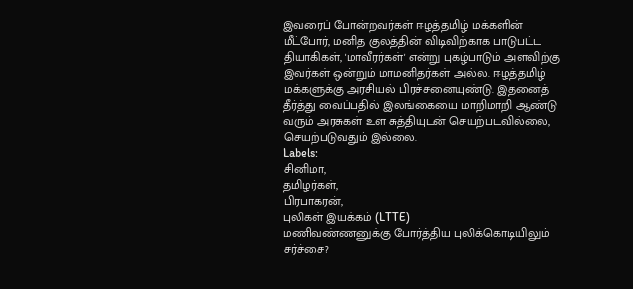இவரைப் போன்றவர்கள் ஈழத்தமிழ் மக்களின் மீட்போர், மனித குலத்தின் விடிவிற்காக பாடுபட்ட தியாகிகள், 'மாவீரர்கள்' என்று புகழ்பாடும் அளவிற்கு இவர்கள் ஒன்றும் மாமனிதர்கள் அல்ல. ஈழத்தமிழ் மக்களுக்கு அரசியல் பிரச்சனையுண்டு. இதனைத் தீர்த்து வைப்பதில் இலங்கையை மாறிமாறி ஆண்டு வரும் அரசுகள் உள சுத்தியுடன் செயற்படவில்லை, செயற்படுவதும் இல்லை.
Labels:
சினிமா,
தமிழர்கள்,
பிரபாகரன்,
புலிகள் இயக்கம் (LTTE)
மணிவண்ணனுக்கு போர்த்திய புலிக்கொடியிலும் சர்ச்சை?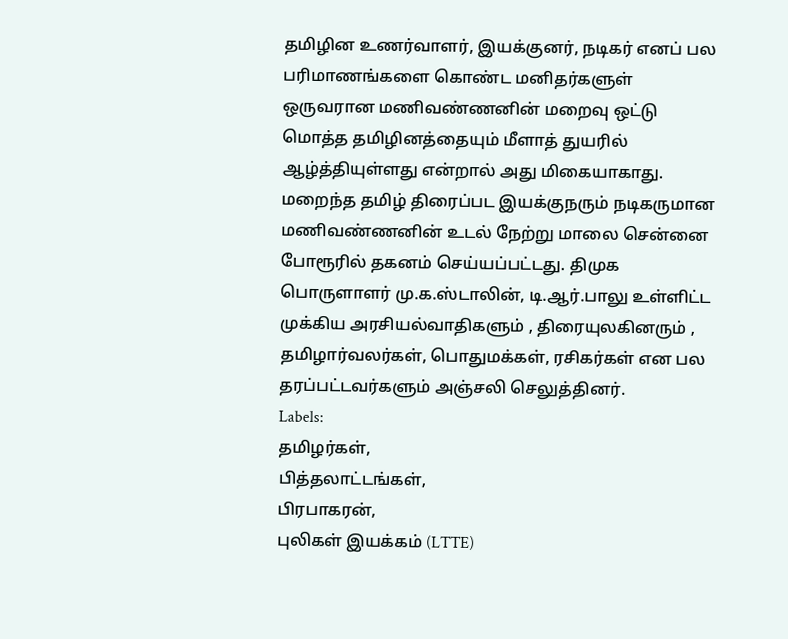தமிழின உணர்வாளர், இயக்குனர், நடிகர் எனப் பல பரிமாணங்களை கொண்ட மனிதர்களுள் ஒருவரான மணிவண்ணனின் மறைவு ஒட்டு மொத்த தமிழினத்தையும் மீளாத் துயரில் ஆழ்த்தியுள்ளது என்றால் அது மிகையாகாது. மறைந்த தமிழ் திரைப்பட இயக்குநரும் நடிகருமான மணிவண்ணனின் உடல் நேற்று மாலை சென்னை போரூரில் தகனம் செய்யப்பட்டது. திமுக பொருளாளர் மு.க.ஸ்டாலின், டி.ஆர்.பாலு உள்ளிட்ட முக்கிய அரசியல்வாதிகளும் , திரையுலகினரும் , தமிழார்வலர்கள், பொதுமக்கள், ரசிகர்கள் என பல தரப்பட்டவர்களும் அஞ்சலி செலுத்தினர்.
Labels:
தமிழர்கள்,
பித்தலாட்டங்கள்,
பிரபாகரன்,
புலிகள் இயக்கம் (LTTE)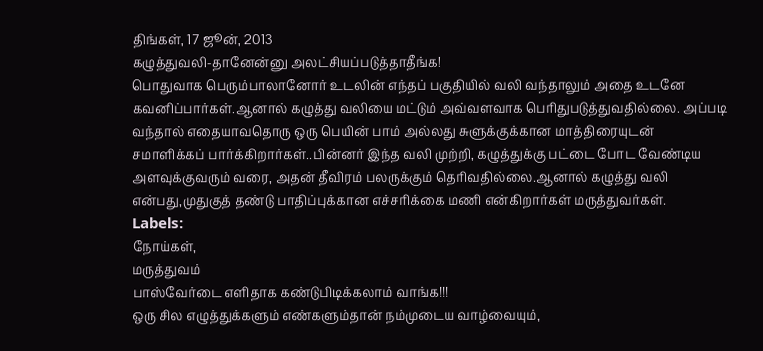திங்கள், 17 ஜூன், 2013
கழுத்துவலி-தானேன்னு அலட்சியப்படுத்தாதீங்க!
பொதுவாக பெரும்பாலானோர் உடலின் எந்தப் பகுதியில் வலி வந்தாலும் அதை உடனே கவனிப்பார்கள்.ஆனால் கழுத்து வலியை மட்டும் அவ்வளவாக பெரிதுபடுத்துவதில்லை. அப்படி வந்தால் எதையாவதொரு ஒரு பெயின் பாம் அல்லது சுளுக்குக்கான மாத்திரையுடன் சமாளிக்கப் பார்க்கிறார்கள்..பின்னர் இந்த வலி முற்றி, கழுத்துக்கு பட்டை போட வேண்டிய அளவுக்குவரும் வரை, அதன் தீவிரம் பலருக்கும் தெரிவதில்லை.ஆனால் கழுத்து வலி என்பது,முதுகுத் தண்டு பாதிப்புக்கான எச்சரிக்கை மணி என்கிறார்கள் மருத்துவர்கள்.
Labels:
நோய்கள்,
மருத்துவம்
பாஸ்வேர்டை எளிதாக கண்டுபிடிக்கலாம் வாங்க!!!
ஒரு சில எழுத்துக்களும் எண்களும்தான் நம்முடைய வாழ்வையும்,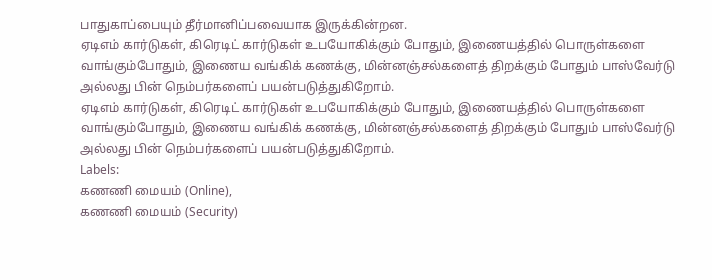பாதுகாப்பையும் தீர்மானிப்பவையாக இருக்கின்றன.
ஏடிஎம் கார்டுகள், கிரெடிட் கார்டுகள் உபயோகிக்கும் போதும், இணையத்தில் பொருள்களை வாங்கும்போதும், இணைய வங்கிக் கணக்கு, மின்னஞ்சல்களைத் திறக்கும் போதும் பாஸ்வேர்டு அல்லது பின் நெம்பர்களைப் பயன்படுத்துகிறோம்.
ஏடிஎம் கார்டுகள், கிரெடிட் கார்டுகள் உபயோகிக்கும் போதும், இணையத்தில் பொருள்களை வாங்கும்போதும், இணைய வங்கிக் கணக்கு, மின்னஞ்சல்களைத் திறக்கும் போதும் பாஸ்வேர்டு அல்லது பின் நெம்பர்களைப் பயன்படுத்துகிறோம்.
Labels:
கணணி மையம் (Online),
கணணி மையம் (Security)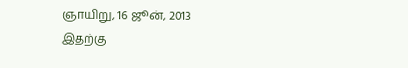ஞாயிறு, 16 ஜூன், 2013
இதற்கு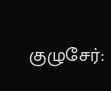குழுசேர்: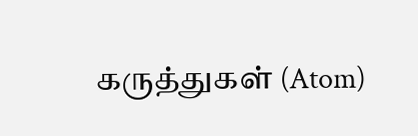கருத்துகள் (Atom)